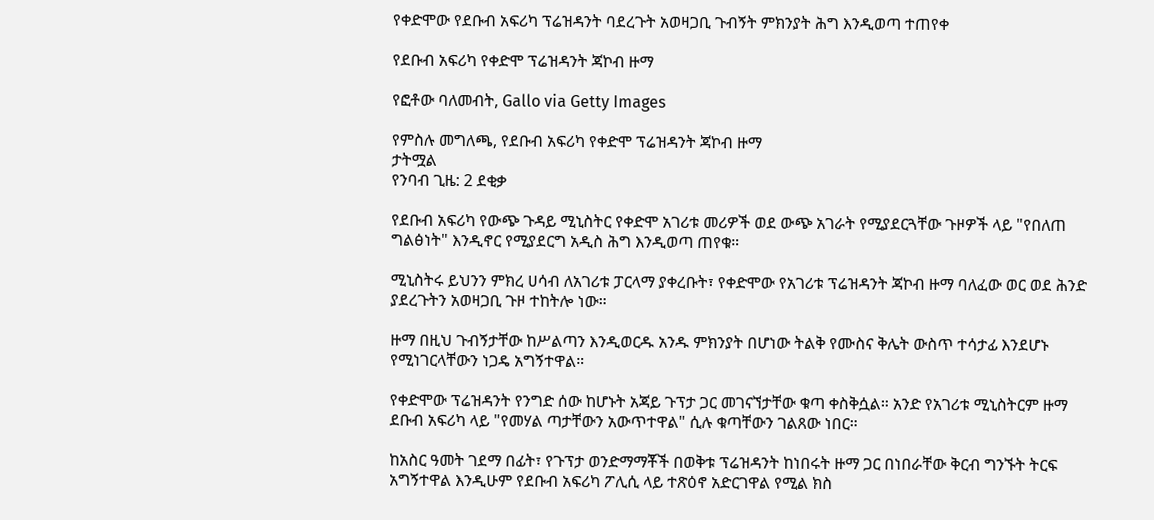የቀድሞው የደቡብ አፍሪካ ፕሬዝዳንት ባደረጉት አወዛጋቢ ጉብኝት ምክንያት ሕግ እንዲወጣ ተጠየቀ

የደቡብ አፍሪካ የቀድሞ ፕሬዝዳንት ጃኮብ ዙማ

የፎቶው ባለመብት, Gallo via Getty Images

የምስሉ መግለጫ, የደቡብ አፍሪካ የቀድሞ ፕሬዝዳንት ጃኮብ ዙማ
ታትሟል
የንባብ ጊዜ: 2 ደቂቃ

የደቡብ አፍሪካ የውጭ ጉዳይ ሚኒስትር የቀድሞ አገሪቱ መሪዎች ወደ ውጭ አገራት የሚያደርጓቸው ጉዞዎች ላይ "የበለጠ ግልፅነት" እንዲኖር የሚያደርግ አዲስ ሕግ እንዲወጣ ጠየቁ።

ሚኒስትሩ ይህንን ምክረ ሀሳብ ለአገሪቱ ፓርላማ ያቀረቡት፣ የቀድሞው የአገሪቱ ፕሬዝዳንት ጃኮብ ዙማ ባለፈው ወር ወደ ሕንድ ያደረጉትን አወዛጋቢ ጉዞ ተከትሎ ነው።

ዙማ በዚህ ጉብኝታቸው ከሥልጣን እንዲወርዱ አንዱ ምክንያት በሆነው ትልቅ የሙስና ቅሌት ውስጥ ተሳታፊ እንደሆኑ የሚነገርላቸውን ነጋዴ አግኝተዋል።

የቀድሞው ፕሬዝዳንት የንግድ ሰው ከሆኑት አጃይ ጉፕታ ጋር መገናኘታቸው ቁጣ ቀስቅሷል። አንድ የአገሪቱ ሚኒስትርም ዙማ ደቡብ አፍሪካ ላይ "የመሃል ጣታቸውን አውጥተዋል" ሲሉ ቁጣቸውን ገልጸው ነበር።

ከአስር ዓመት ገደማ በፊት፣ የጉፕታ ወንድማማቾች በወቅቱ ፕሬዝዳንት ከነበሩት ዙማ ጋር በነበራቸው ቅርብ ግንኙት ትርፍ አግኝተዋል እንዲሁም የደቡብ አፍሪካ ፖሊሲ ላይ ተጽዕኖ አድርገዋል የሚል ክስ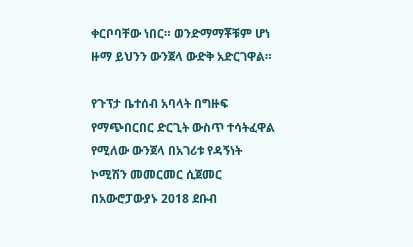ቀርቦባቸው ነበር። ወንድማማቾቹም ሆነ ዙማ ይህንን ውንጀላ ውድቅ አድርገዋል።

የጉፕታ ቤተሰብ አባላት በግዙፍ የማጭበርበር ድርጊት ውስጥ ተሳትፈዋል የሚለው ውንጀላ በአገሪቱ የዳኝነት ኮሚሽን መመርመር ሲጀመር በአውሮፓውያኑ 2018 ደቡብ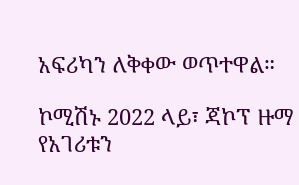አፍሪካን ለቅቀው ወጥተዋል።

ኮሚሽኑ 2022 ላይ፣ ጃኮፕ ዙማ የአገሪቱን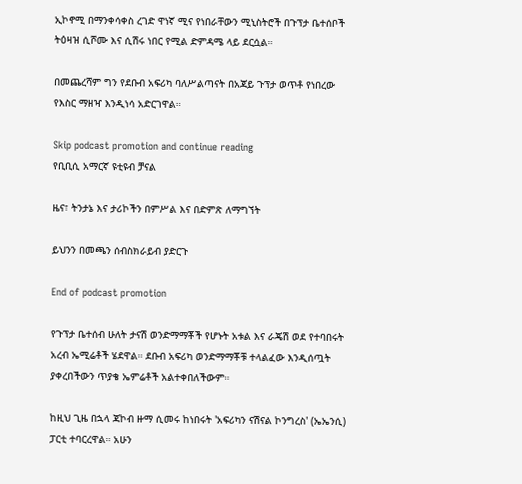ኢኮኖሚ በማንቀሳቀስ ረገድ ዋነኛ ሚና የነበራቸውን ሚኒስትሮች በጉፕታ ቤተሰቦች ትዕዛዝ ሲሾሙ እና ሲሽሩ ነበር የሚል ድምዳሜ ላይ ደርሷል።

በመጨረሻም ግን የደቡብ አፍሪካ ባለሥልጣናት በአጃይ ጉፕታ ወጥቶ የነበረው የእስር ማዘዣ እንዲነሳ አድርገዋል።

Skip podcast promotion and continue reading
የቢቢሲ አማርኛ ዩቲዩብ ቻናል

ዜና፣ ትንታኔ እና ታሪኮችን በምሥል እና በድምጽ ለማግኘት

ይህንን በመጫን ሰብስክራይብ ያድርጉ

End of podcast promotion

የጉፕታ ቤተሰብ ሁለት ታናሽ ወንድማማቾች የሆኑት አቱል እና ራጄሽ ወደ የተባበሩት አረብ ኤሚሬቶች ሄደዋል። ደቡብ አፍሪካ ወንድማማቾቹ ተላልፈው እንዲሰጧት ያቀረበችውን ጥያቄ ኤምሬቶች አልተቀበለችውም።

ከዚህ ጊዜ በኋላ ጃኮብ ዙማ ሲመሩ ከነበሩት 'አፍሪካን ናሽናል ኮንግረስ' (ኤኤንሲ) ፓርቲ ተባርረዋል። አሁን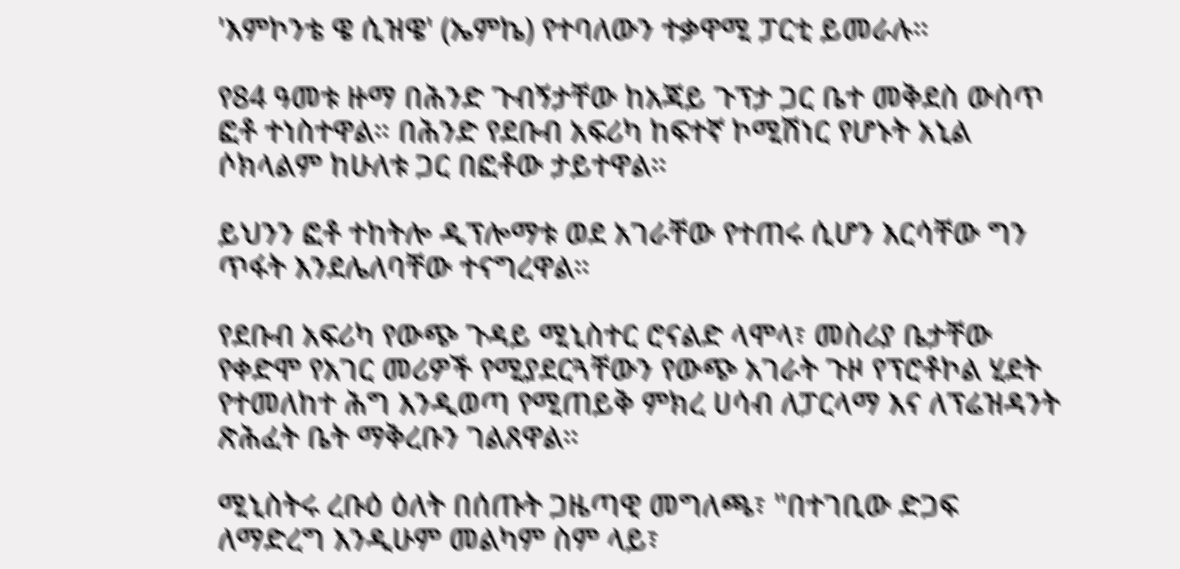'እምኮንቴ ዌ ሲዝዌ' (ኤምኬ) የተባለውን ተቃዋሚ ፓርቲ ይመራሉ።

የ84 ዓመቱ ዙማ በሕንድ ጉብኝታቸው ከአጃይ ጉፕታ ጋር ቤተ መቅደስ ውስጥ ፎቶ ተነስተዋል። በሕንድ የደቡብ አፍሪካ ከፍተኛ ኮሚሽነር የሆኑት አኒል ሶክላልም ከሁለቱ ጋር በፎቶው ታይተዋል።

ይህንን ፎቶ ተከትሎ ዲፕሎማቱ ወደ አገራቸው የተጠሩ ሲሆን እርሳቸው ግን ጥፋት እንደሌለባቸው ተናግረዋል።

የደቡብ አፍሪካ የውጭ ጉዳይ ሚኒስተር ሮናልድ ላሞላ፣ መስሪያ ቤታቸው የቀድሞ የአገር መሪዎች የሚያደርጓቸውን የውጭ አገራት ጉዞ የፕሮቶኮል ሂደት የተመለከተ ሕግ እንዲወጣ የሚጠይቅ ምክረ ሀሳብ ለፓርላማ እና ለፕሬዝዳንት ጽሕፈት ቤት ማቅረቡን ገልጸዋል።

ሚኒስትሩ ረቡዕ ዕለት በሰጡት ጋዜጣዊ መግለጫ፣ "በተገቢው ድጋፍ ለማድረግ እንዲሁም መልካም ስም ላይ፣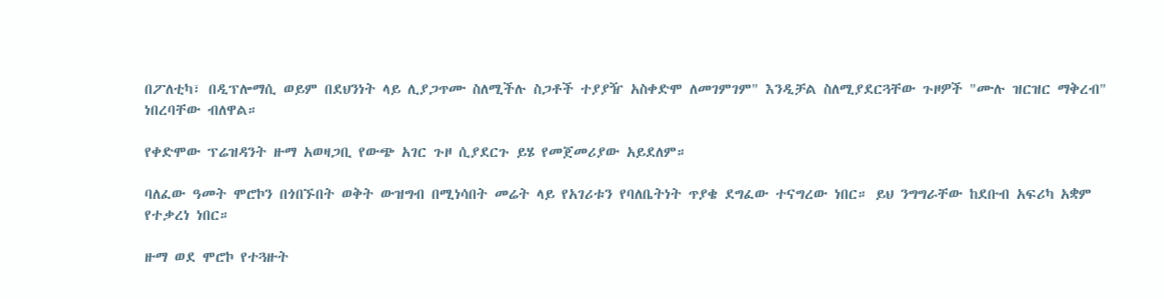በፖለቲካ፣ በዲፕሎማሲ ወይም በደህንነት ላይ ሊያጋጥሙ ስለሚችሉ ስጋቶች ተያያዥ አስቀድሞ ለመገምገም" እንዲቻል ስለሚያደርጓቸው ጉዞዎች "ሙሉ ዝርዝር ማቅረብ" ነበረባቸው ብለዋል።

የቀድሞው ፕሬዝዳንት ዙማ አወዛጋቢ የውጭ አገር ጉዞ ሲያደርጉ ይሄ የመጀመሪያው አይደለም።

ባለፈው ዓመት ሞሮኮን በጎበኙበት ወቅት ውዝግብ በሚነሳበት መሬት ላይ የአገሪቱን የባለቤትነት ጥያቄ ደግፈው ተናግረው ነበር። ይህ ንግግራቸው ከደቡብ አፍሪካ አቋም የተቃረነ ነበር።

ዙማ ወደ ሞሮኮ የተጓዙት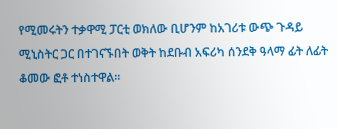የሚመሩትን ተቃዋሚ ፓርቲ ወክለው ቢሆንም ከአገሪቱ ውጭ ጉዳይ ሚኒስትር ጋር በተገናኙበት ወቅት ከደቡብ አፍሪካ ሰንደቅ ዓላማ ፊት ለፊት ቆመው ፎቶ ተነስተዋል።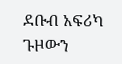ደቡብ አፍሪካ ጉዞውን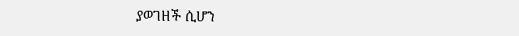ያወገዘች ሲሆን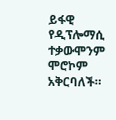ይፋዊ የዲፕሎማሲ ተቃውሞንም ሞሮኮም አቅርባለች።